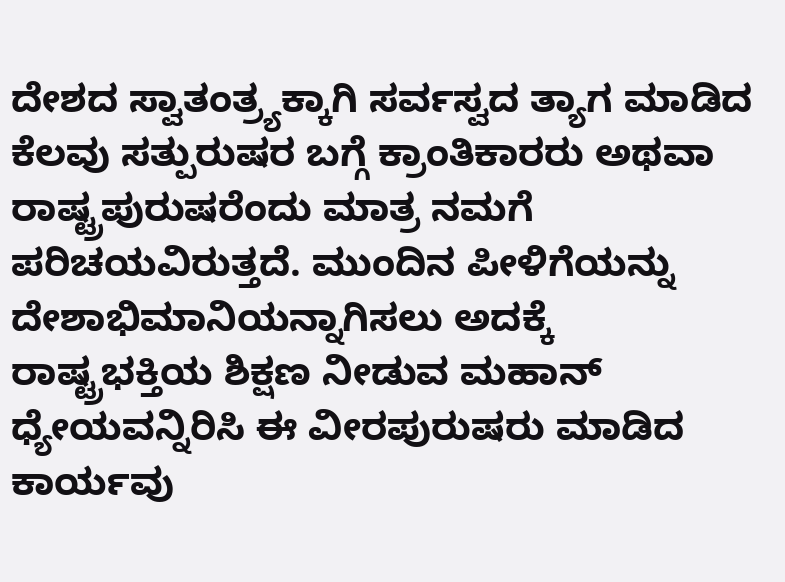ದೇಶದ ಸ್ವಾತಂತ್ರ್ಯಕ್ಕಾಗಿ ಸರ್ವಸ್ವದ ತ್ಯಾಗ ಮಾಡಿದ ಕೆಲವು ಸತ್ಪುರುಷರ ಬಗ್ಗೆ ಕ್ರಾಂತಿಕಾರರು ಅಥವಾ ರಾಷ್ಟ್ರಪುರುಷರೆಂದು ಮಾತ್ರ ನಮಗೆ ಪರಿಚಯವಿರುತ್ತದೆ. ಮುಂದಿನ ಪೀಳಿಗೆಯನ್ನು ದೇಶಾಭಿಮಾನಿಯನ್ನಾಗಿಸಲು ಅದಕ್ಕೆ ರಾಷ್ಟ್ರಭಕ್ತಿಯ ಶಿಕ್ಷಣ ನೀಡುವ ಮಹಾನ್ ಧ್ಯೇಯವನ್ನಿರಿಸಿ ಈ ವೀರಪುರುಷರು ಮಾಡಿದ ಕಾರ್ಯವು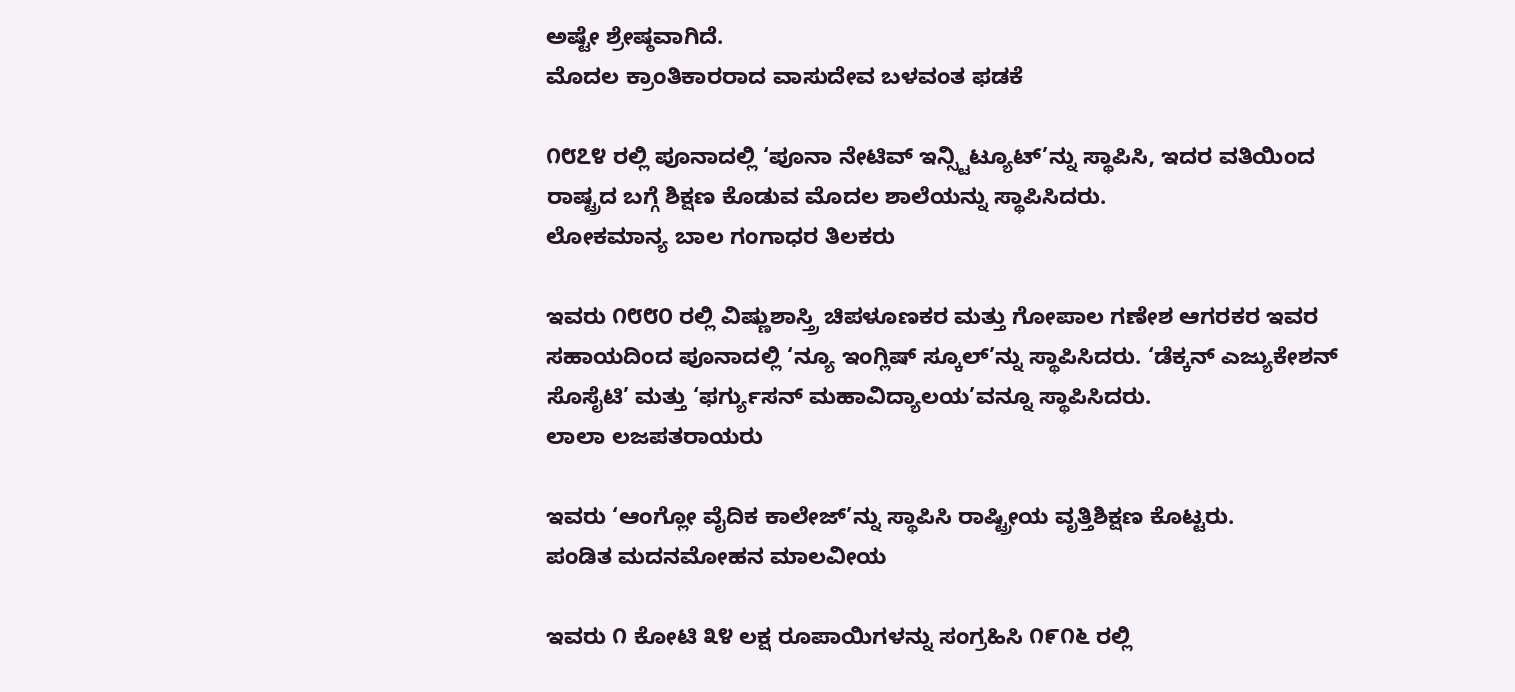ಅಷ್ಟೇ ಶ್ರೇಷ್ಠವಾಗಿದೆ.
ಮೊದಲ ಕ್ರಾಂತಿಕಾರರಾದ ವಾಸುದೇವ ಬಳವಂತ ಫಡಕೆ

೧೮೭೪ ರಲ್ಲಿ ಪೂನಾದಲ್ಲಿ ‘ಪೂನಾ ನೇಟಿವ್ ಇನ್ಸ್ಟಿಟ್ಯೂಟ್’ನ್ನು ಸ್ಥಾಪಿಸಿ, ಇದರ ವತಿಯಿಂದ ರಾಷ್ಟ್ರದ ಬಗ್ಗೆ ಶಿಕ್ಷಣ ಕೊಡುವ ಮೊದಲ ಶಾಲೆಯನ್ನು ಸ್ಥಾಪಿಸಿದರು.
ಲೋಕಮಾನ್ಯ ಬಾಲ ಗಂಗಾಧರ ತಿಲಕರು

ಇವರು ೧೮೮೦ ರಲ್ಲಿ ವಿಷ್ಣುಶಾಸ್ತ್ರಿ ಚಿಪಳೂಣಕರ ಮತ್ತು ಗೋಪಾಲ ಗಣೇಶ ಆಗರಕರ ಇವರ ಸಹಾಯದಿಂದ ಪೂನಾದಲ್ಲಿ ‘ನ್ಯೂ ಇಂಗ್ಲಿಷ್ ಸ್ಕೂಲ್’ನ್ನು ಸ್ಥಾಪಿಸಿದರು. ‘ಡೆಕ್ಕನ್ ಎಜ್ಯುಕೇಶನ್ ಸೊಸೈಟಿ’ ಮತ್ತು ‘ಫರ್ಗ್ಯುಸನ್ ಮಹಾವಿದ್ಯಾಲಯ’ವನ್ನೂ ಸ್ಥಾಪಿಸಿದರು.
ಲಾಲಾ ಲಜಪತರಾಯರು

ಇವರು ‘ಆಂಗ್ಲೋ ವೈದಿಕ ಕಾಲೇಜ್’ನ್ನು ಸ್ಥಾಪಿಸಿ ರಾಷ್ಟ್ರೀಯ ವೃತ್ತಿಶಿಕ್ಷಣ ಕೊಟ್ಟರು.
ಪಂಡಿತ ಮದನಮೋಹನ ಮಾಲವೀಯ

ಇವರು ೧ ಕೋಟಿ ೩೪ ಲಕ್ಷ ರೂಪಾಯಿಗಳನ್ನು ಸಂಗ್ರಹಿಸಿ ೧೯೧೬ ರಲ್ಲಿ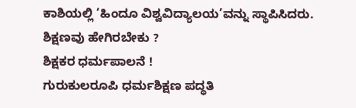ಕಾಶಿಯಲ್ಲಿ ‘ಹಿಂದೂ ವಿಶ್ವವಿದ್ಯಾಲಯ’ವನ್ನು ಸ್ಥಾಪಿಸಿದರು.
ಶಿಕ್ಷಣವು ಹೇಗಿರಬೇಕು ?
ಶಿಕ್ಷಕರ ಧರ್ಮಪಾಲನೆ !
ಗುರುಕುಲರೂಪಿ ಧರ್ಮಶಿಕ್ಷಣ ಪದ್ಧತಿ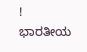!
ಭಾರತೀಯ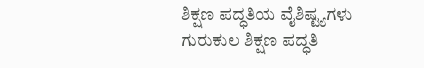ಶಿಕ್ಷಣ ಪದ್ಧತಿಯ ವೈಶಿಷ್ಟ್ಯಗಳು
ಗುರುಕುಲ ಶಿಕ್ಷಣ ಪದ್ಧತಿ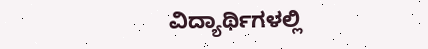ವಿದ್ಯಾರ್ಥಿಗಳಲ್ಲಿ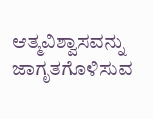ಆತ್ಮವಿಶ್ವಾಸವನ್ನು ಜಾಗೃತಗೊಳಿಸುವ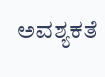ಅವಶ್ಯಕತೆ